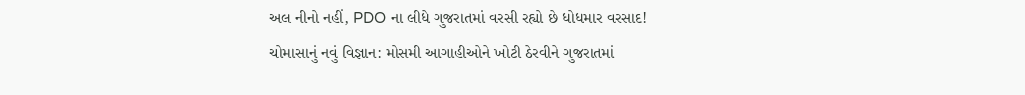અલ નીનો નહીં, PDO ના લીધે ગુજરાતમાં વરસી રહ્યો છે ધોધમાર વરસાદ!
ચોમાસાનું નવું વિજ્ઞાન: મોસમી આગાહીઓને ખોટી ઠેરવીને ગુજરાતમાં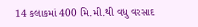14 કલાકમાં 400 મિ.મી.થી વધુ વરસાદ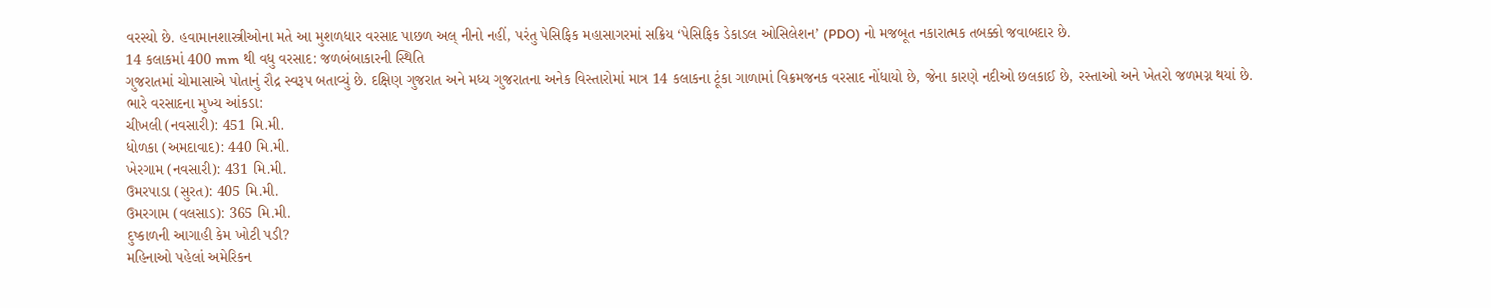વરસ્યો છે. હવામાનશાસ્ત્રીઓના મતે આ મુશળધાર વરસાદ પાછળ અલ્ નીનો નહીં, પરંતુ પેસિફિક મહાસાગરમાં સક્રિય ‘પેસિફિક ડેકાડલ ઓસિલેશન’ (PDO) નો મજબૂત નકારાત્મક તબક્કો જવાબદાર છે.
14 કલાકમાં 400 mm થી વધુ વરસાદ: જળબંબાકારની સ્થિતિ
ગુજરાતમાં ચોમાસાએ પોતાનું રૌદ્ર સ્વરૂપ બતાવ્યું છે. દક્ષિણ ગુજરાત અને મધ્ય ગુજરાતના અનેક વિસ્તારોમાં માત્ર 14 કલાકના ટૂંકા ગાળામાં વિક્રમજનક વરસાદ નોંધાયો છે, જેના કારણે નદીઓ છલકાઈ છે, રસ્તાઓ અને ખેતરો જળમગ્ન થયાં છે.
ભારે વરસાદના મુખ્ય આંકડા:
ચીખલી (નવસારી): 451 મિ.મી.
ધોળકા (અમદાવાદ): 440 મિ.મી.
ખેરગામ (નવસારી): 431 મિ.મી.
ઉમરપાડા (સુરત): 405 મિ.મી.
ઉમરગામ (વલસાડ): 365 મિ.મી.
દુષ્કાળની આગાહી કેમ ખોટી પડી?
મહિનાઓ પહેલાં અમેરિકન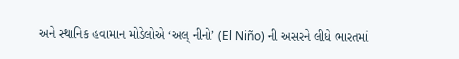અને સ્થાનિક હવામાન મોડેલોએ ‘અલ્ નીનો’ (El Niño) ની અસરને લીધે ભારતમાં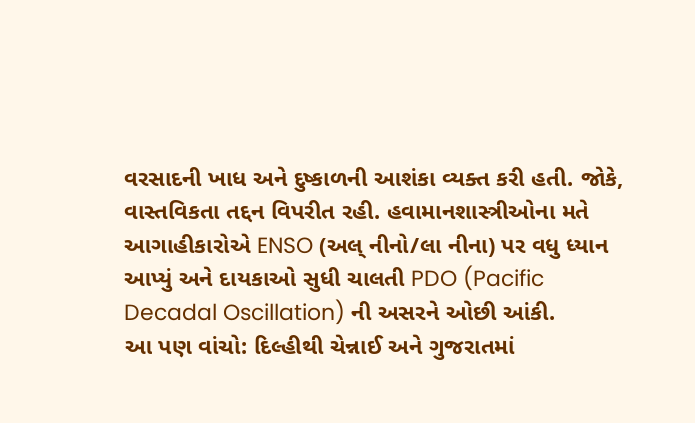વરસાદની ખાધ અને દુષ્કાળની આશંકા વ્યક્ત કરી હતી. જોકે, વાસ્તવિકતા તદ્દન વિપરીત રહી. હવામાનશાસ્ત્રીઓના મતે આગાહીકારોએ ENSO (અલ્ નીનો/લા નીના) પર વધુ ધ્યાન આપ્યું અને દાયકાઓ સુધી ચાલતી PDO (Pacific Decadal Oscillation) ની અસરને ઓછી આંકી.
આ પણ વાંચો: દિલ્હીથી ચેન્નાઈ અને ગુજરાતમાં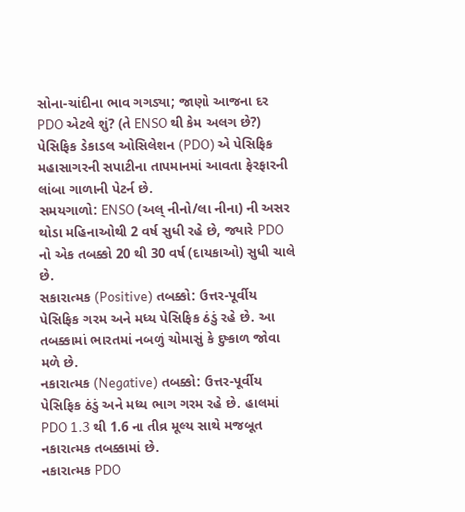સોના-ચાંદીના ભાવ ગગડ્યા; જાણો આજના દર
PDO એટલે શું? (તે ENSO થી કેમ અલગ છે?)
પેસિફિક ડેકાડલ ઓસિલેશન (PDO) એ પેસિફિક મહાસાગરની સપાટીના તાપમાનમાં આવતા ફેરફારની લાંબા ગાળાની પેટર્ન છે.
સમયગાળો: ENSO (અલ્ નીનો/લા નીના) ની અસર થોડા મહિનાઓથી 2 વર્ષ સુધી રહે છે, જ્યારે PDO નો એક તબક્કો 20 થી 30 વર્ષ (દાયકાઓ) સુધી ચાલે છે.
સકારાત્મક (Positive) તબક્કો: ઉત્તર-પૂર્વીય પેસિફિક ગરમ અને મધ્ય પેસિફિક ઠંડું રહે છે. આ તબક્કામાં ભારતમાં નબળું ચોમાસું કે દુષ્કાળ જોવા મળે છે.
નકારાત્મક (Negative) તબક્કો: ઉત્તર-પૂર્વીય પેસિફિક ઠંડું અને મધ્ય ભાગ ગરમ રહે છે. હાલમાં PDO 1.3 થી 1.6 ના તીવ્ર મૂલ્ય સાથે મજબૂત નકારાત્મક તબક્કામાં છે.
નકારાત્મક PDO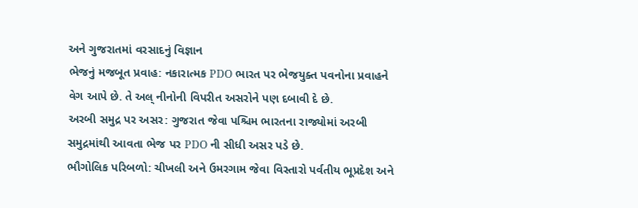અને ગુજરાતમાં વરસાદનું વિજ્ઞાન
ભેજનું મજબૂત પ્રવાહ: નકારાત્મક PDO ભારત પર ભેજયુક્ત પવનોના પ્રવાહને વેગ આપે છે. તે અલ્ નીનોની વિપરીત અસરોને પણ દબાવી દે છે.
અરબી સમુદ્ર પર અસર: ગુજરાત જેવા પશ્ચિમ ભારતના રાજ્યોમાં અરબી સમુદ્રમાંથી આવતા ભેજ પર PDO ની સીધી અસર પડે છે.
ભૌગોલિક પરિબળો: ચીખલી અને ઉમરગામ જેવા વિસ્તારો પર્વતીય ભૂપ્રદેશ અને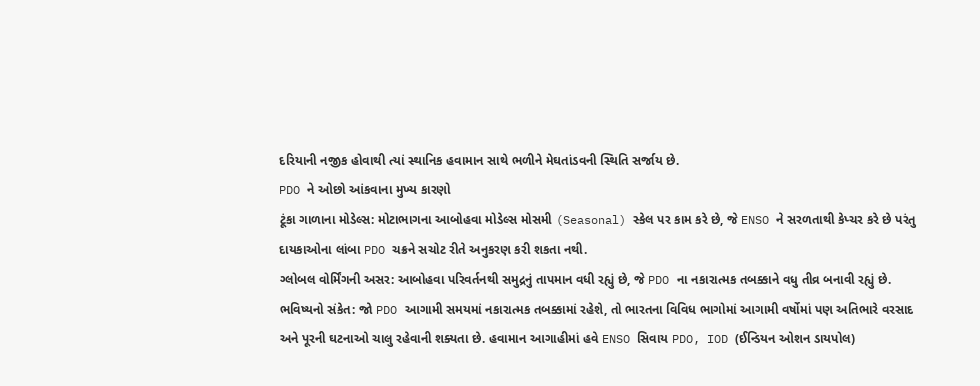દરિયાની નજીક હોવાથી ત્યાં સ્થાનિક હવામાન સાથે ભળીને મેઘતાંડવની સ્થિતિ સર્જાય છે.
PDO ને ઓછો આંકવાના મુખ્ય કારણો
ટૂંકા ગાળાના મોડેલ્સ: મોટાભાગના આબોહવા મોડેલ્સ મોસમી (Seasonal) સ્કેલ પર કામ કરે છે, જે ENSO ને સરળતાથી કેપ્ચર કરે છે પરંતુ દાયકાઓના લાંબા PDO ચક્રને સચોટ રીતે અનુકરણ કરી શકતા નથી.
ગ્લોબલ વોર્મિંગની અસર: આબોહવા પરિવર્તનથી સમુદ્રનું તાપમાન વધી રહ્યું છે, જે PDO ના નકારાત્મક તબક્કાને વધુ તીવ્ર બનાવી રહ્યું છે.
ભવિષ્યનો સંકેત: જો PDO આગામી સમયમાં નકારાત્મક તબક્કામાં રહેશે, તો ભારતના વિવિધ ભાગોમાં આગામી વર્ષોમાં પણ અતિભારે વરસાદ અને પૂરની ઘટનાઓ ચાલુ રહેવાની શક્યતા છે. હવામાન આગાહીમાં હવે ENSO સિવાય PDO, IOD (ઈન્ડિયન ઓશન ડાયપોલ)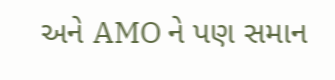અને AMO ને પણ સમાન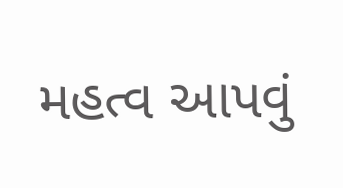મહત્વ આપવું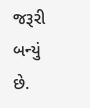જરૂરી બન્યું છે.